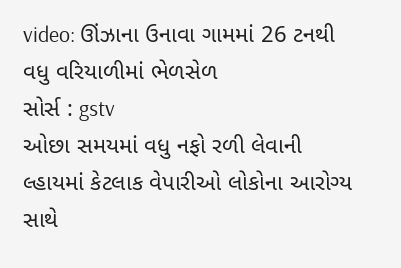video: ઊંઝાના ઉનાવા ગામમાં 26 ટનથી વધુ વરિયાળીમાં ભેળસેળ
સોર્સ : gstv
ઓછા સમયમાં વધુ નફો રળી લેવાની લ્હાયમાં કેટલાક વેપારીઓ લોકોના આરોગ્ય સાથે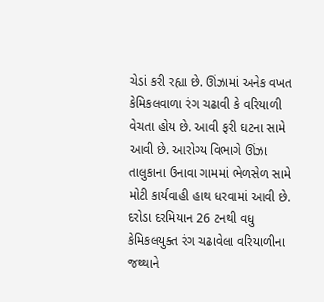ચેડાં કરી રહ્યા છે. ઊંઝામાં અનેક વખત કેમિકલવાળા રંગ ચઢાવી કે વરિયાળી વેચતા હોય છે. આવી ફરી ઘટના સામે આવી છે. આરોગ્ય વિભાગે ઊંઝા તાલુકાના ઉનાવા ગામમાં ભેળસેળ સામે મોટી કાર્યવાહી હાથ ધરવામાં આવી છે. દરોડા દરમિયાન 26 ટનથી વધુ કેમિકલયુક્ત રંગ ચઢાવેલા વરિયાળીના જથ્થાને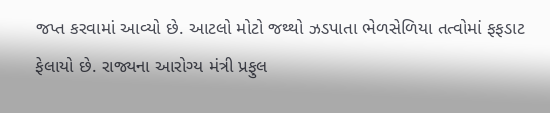જપ્ત કરવામાં આવ્યો છે. આટલો મોટો જથ્થો ઝડપાતા ભેળસેળિયા તત્વોમાં ફફડાટ ફેલાયો છે. રાજ્યના આરોગ્ય મંત્રી પ્રફુલ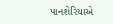પાનશેરિયાએ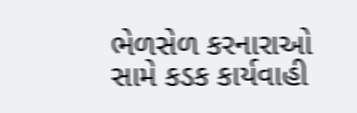ભેળસેળ કરનારાઓ સામે કડક કાર્યવાહી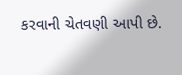કરવાની ચેતવણી આપી છે.